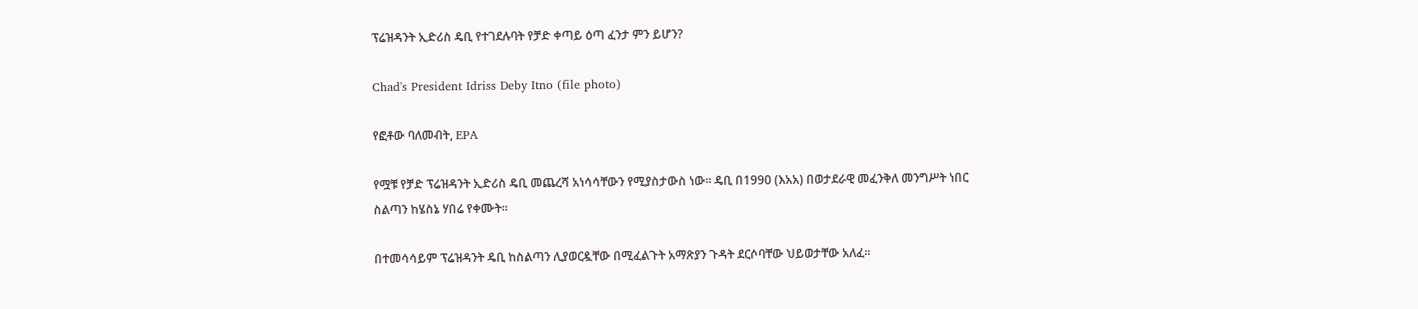ፕሬዝዳንት ኢድሪስ ዴቢ የተገደሉባት የቻድ ቀጣይ ዕጣ ፈንታ ምን ይሆን?

Chad's President Idriss Deby Itno (file photo)

የፎቶው ባለመብት, EPA

የሟቹ የቻድ ፕሬዝዳንት ኢድሪስ ዴቢ መጨረሻ አነሳሳቸውን የሚያስታውስ ነው። ዴቢ በ1990 (እአአ) በወታደራዊ መፈንቅለ መንግሥት ነበር ስልጣን ከሄስኔ ሃበሬ የቀሙት።

በተመሳሳይም ፕሬዝዳንት ዴቢ ከስልጣን ሊያወርዷቸው በሚፈልጉት አማጽያን ጉዳት ደርሶባቸው ህይወታቸው አለፈ።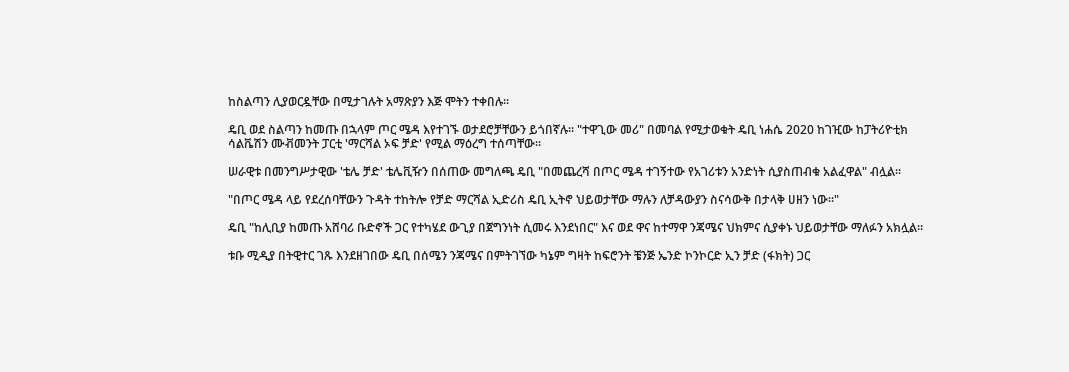ከስልጣን ሊያወርዷቸው በሚታገሉት አማጽያን እጅ ሞትን ተቀበሉ።

ዴቢ ወደ ስልጣን ከመጡ በኋላም ጦር ሜዳ እየተገኙ ወታደሮቻቸውን ይጎበኛሉ። "ተዋጊው መሪ" በመባል የሚታወቁት ዴቢ ነሐሴ 2020 ከገዢው ከፓትሪዮቲክ ሳልቬሽን ሙቭመንት ፓርቲ 'ማርሻል ኦፍ ቻድ' የሚል ማዕረግ ተሰጣቸው።

ሠራዊቱ በመንግሥታዊው 'ቴሌ ቻድ' ቴሌቪዥን በሰጠው መግለጫ ዴቢ "በመጨረሻ በጦር ሜዳ ተገኝተው የአገሪቱን አንድነት ሲያስጠብቁ አልፈዋል" ብሏል።

"በጦር ሜዳ ላይ የደረሰባቸውን ጉዳት ተከትሎ የቻድ ማርሻል ኢድሪስ ዴቢ ኢትኖ ህይወታቸው ማሉን ለቻዳውያን ስናሳውቅ በታላቅ ሀዘን ነው።"

ዴቢ "ከሊቢያ ከመጡ አሸባሪ ቡድኖች ጋር የተካሄደ ውጊያ በጀግንነት ሲመሩ እንደነበር" እና ወደ ዋና ከተማዋ ንጃሜና ህክምና ሲያቀኑ ህይወታቸው ማለፉን አክሏል።

ቱቡ ሚዲያ በትዊተር ገጹ እንደዘገበው ዴቢ በሰሜን ንጃሜና በምትገኘው ካኔም ግዛት ከፍሮንት ቼንጅ ኤንድ ኮንኮርድ ኢን ቻድ (ፋክት) ጋር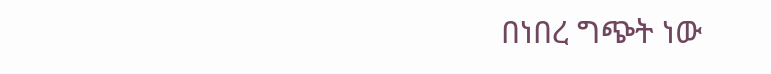በነበረ ግጭት ነው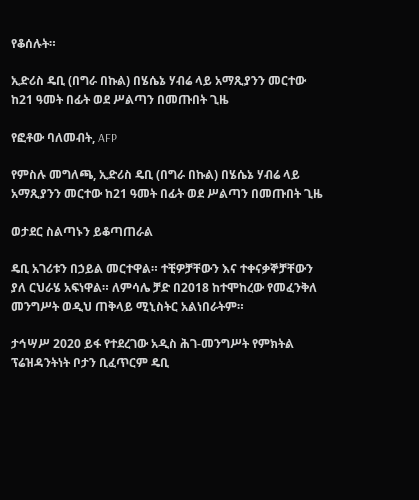የቆሰሉት።

ኢድሪስ ዴቢ (በግራ በኩል) በሄሴኔ ሃብሬ ላይ አማጺያንን መርተው ከ21 ዓመት በፊት ወደ ሥልጣን በመጡበት ጊዜ

የፎቶው ባለመብት, AFP

የምስሉ መግለጫ, ኢድሪስ ዴቢ (በግራ በኩል) በሄሴኔ ሃብሬ ላይ አማጺያንን መርተው ከ21 ዓመት በፊት ወደ ሥልጣን በመጡበት ጊዜ

ወታደር ስልጣኑን ይቆጣጠራል

ዴቢ አገሪቱን በኃይል መርተዋል። ተቺዎቻቸውን እና ተቀናቃኞቻቸውን ያለ ርህራሄ አፍነዋል። ለምሳሌ ቻድ በ2018 ከተሞከረው የመፈንቅለ መንግሥት ወዲህ ጠቅላይ ሚኒስትር አልነበራትም።

ታኅሣሥ 2020 ይፋ የተደረገው አዲስ ሕገ-መንግሥት የምክትል ፕሬዝዳንትነት ቦታን ቢፈጥርም ዴቢ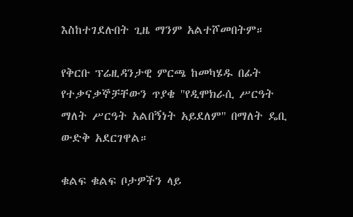እስከተገደሉበት ጊዜ ማንም አልተሾመበትም።

የቅርቡ ፕሬዚዳንታዊ ምርጫ ከመካሄዱ በፊት የተቃናቃኞቻቸውን ጥያቄ "የዲሞክራሲ ሥርዓት ማለት ሥርዓት አልበኝነት አይደለም" በማለት ዴቢ ውድቅ አደርገዋል።

ቁልፍ ቁልፍ ቦታዎችን ላይ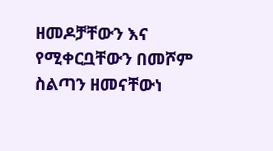ዘመዶቻቸውን እና የሚቀርቧቸውን በመሾም ስልጣን ዘመናቸውነ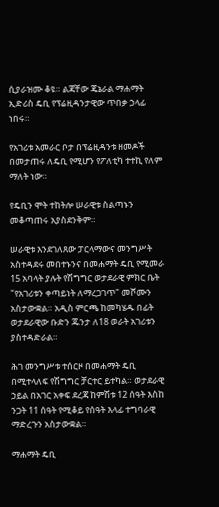ሲያራዝሙ ቆዩ። ልጃቸው ጄኔራል ማሐማት ኢድሪስ ዴቢ የፕሬዚዳንታዊው ጥበቃ ኃላፊ ነበሩ።

የአገሪቱ አመራር ቦታ በፕሬዚዳንቱ ዘመዶች በመታጠሩ ለዴቢ የሚሆን የፖለቲካ ተተኪ የለም ማለት ነው።

የዴቢን ሞት ተከትሎ ሠራዊቱ ስልጣኑን መቆጣጠሩ አያስደንቅም።

ሠራዊቱ እንደገለጸው ፓርላማውና መንግሥት አስተዳደሩ መበተኑንና በመሐማት ዴቢ የሚመራ 15 አባላት ያሉት የሽግግር ወታደራዊ ምክር ቤት "የአገሪቱን ቀጣይነት ለማረጋገጥ" መሾሙን አስታውቋል። አዲስ ምርጫ ከመካሄዱ በፊት ወታደራዊው ቡድን ጁንታ ለ18 ወራት አገሪቱን ያስተዳድራል።

ሕገ መንግሥቱ ተሰርዞ በመሐማት ዴቢ በሚተላለፍ የሽግግር ቻርተር ይተካል። ወታደራዊ ኃይል በአገር አቀፍ ደረጃ ከምሽቱ 12 ሰዓት እስከ ንጋት 11 ሰዓት የሚቆይ የሰዓት እላፊ ተግባራዊ ማድረጉን አስታውቋል።

ማሐማት ዴቢ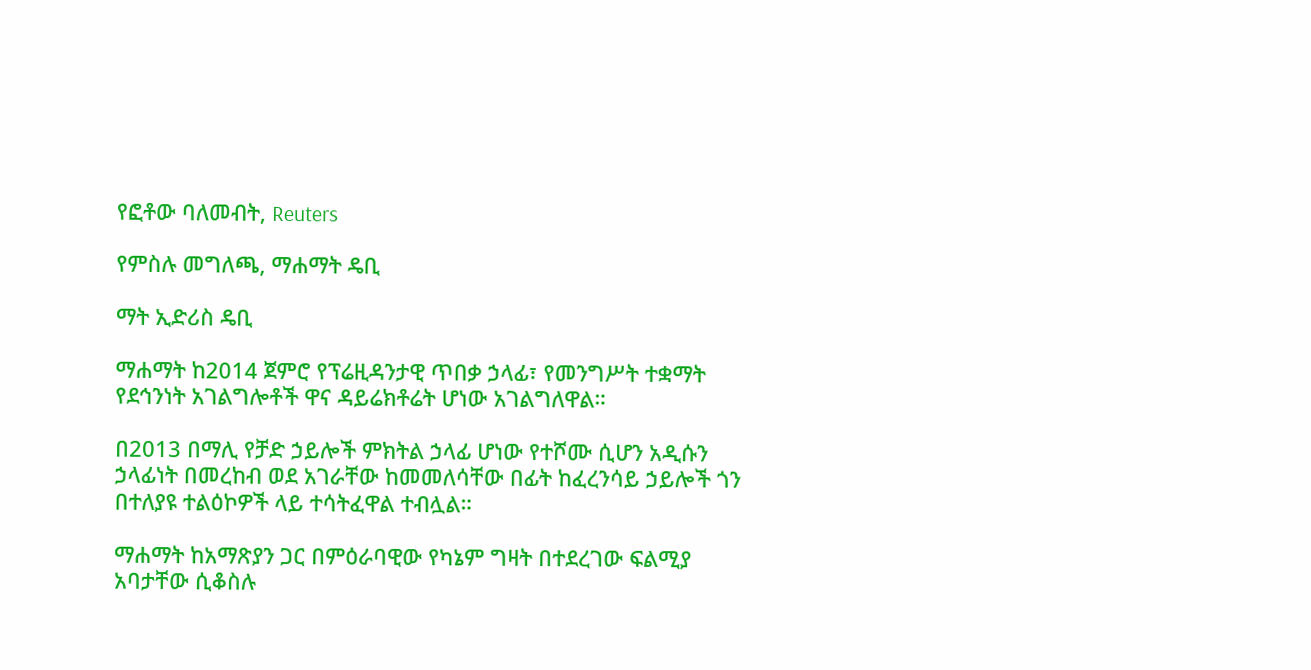የፎቶው ባለመብት, Reuters

የምስሉ መግለጫ, ማሐማት ዴቢ

ማት ኢድሪስ ዴቢ

ማሐማት ከ2014 ጀምሮ የፕሬዚዳንታዊ ጥበቃ ኃላፊ፣ የመንግሥት ተቋማት የደኅንነት አገልግሎቶች ዋና ዳይሬክቶሬት ሆነው አገልግለዋል።

በ2013 በማሊ የቻድ ኃይሎች ምክትል ኃላፊ ሆነው የተሾሙ ሲሆን አዲሱን ኃላፊነት በመረከብ ወደ አገራቸው ከመመለሳቸው በፊት ከፈረንሳይ ኃይሎች ጎን በተለያዩ ተልዕኮዎች ላይ ተሳትፈዋል ተብሏል።

ማሐማት ከአማጽያን ጋር በምዕራባዊው የካኔም ግዛት በተደረገው ፍልሚያ አባታቸው ሲቆስሉ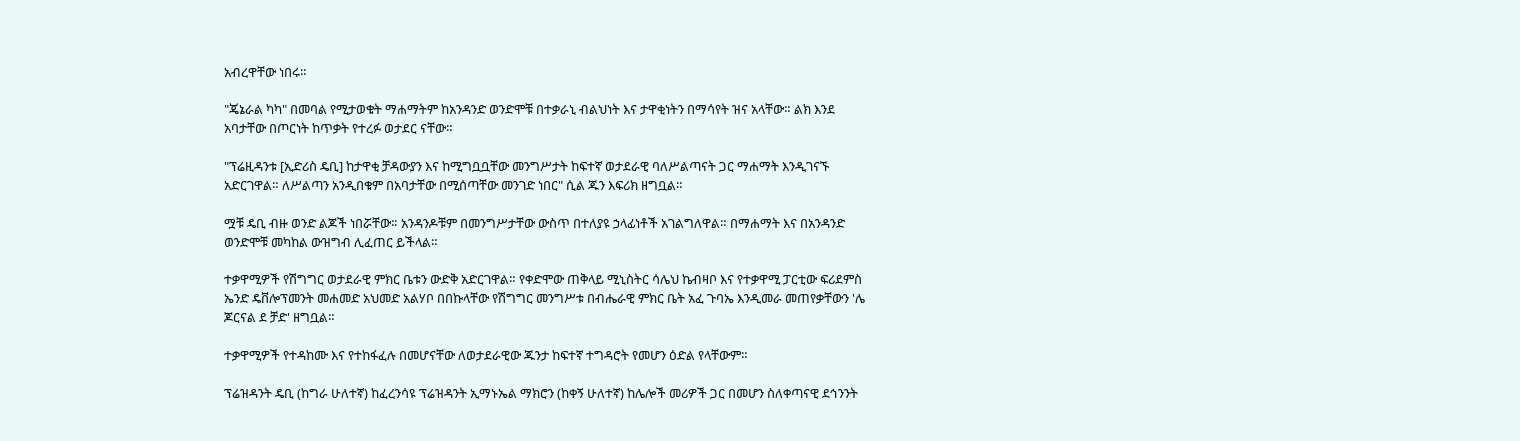አብረዋቸው ነበሩ።

"ጄኔራል ካካ" በመባል የሚታወቁት ማሐማትም ከአንዳንድ ወንድሞቹ በተቃራኒ ብልህነት እና ታዋቂነትን በማሳየት ዝና አላቸው። ልክ እንደ አባታቸው በጦርነት ከጥቃት የተረፉ ወታደር ናቸው።

"ፕሬዚዳንቱ [ኢድሪስ ዴቢ] ከታዋቂ ቻዳውያን እና ከሚግቧቧቸው መንግሥታት ከፍተኛ ወታደራዊ ባለሥልጣናት ጋር ማሐማት እንዲገናኙ አድርገዋል። ለሥልጣን አንዲበቁም በአባታቸው በሚሰጣቸው መንገድ ነበር" ሲል ጁን እፍሪክ ዘግቧል።

ሟቹ ዴቢ ብዙ ወንድ ልጆች ነበሯቸው። አንዳንዶቹም በመንግሥታቸው ውስጥ በተለያዩ ኃላፊነቶች አገልግለዋል። በማሐማት እና በአንዳንድ ወንድሞቹ መካከል ውዝግብ ሊፈጠር ይችላል።

ተቃዋሚዎች የሽግግር ወታደራዊ ምክር ቤቱን ውድቅ አድርገዋል። የቀድሞው ጠቅላይ ሚኒስትር ሳሌህ ኬብዛቦ እና የተቃዋሚ ፓርቲው ፍሪደምስ ኤንድ ዴቨሎፕመንት መሐመድ አህመድ አልሃቦ በበኩላቸው የሽግግር መንግሥቱ በብሔራዊ ምክር ቤት አፈ ጉባኤ እንዲመራ መጠየቃቸውን 'ሌ ጆርናል ደ ቻድ' ዘግቧል።

ተቃዋሚዎች የተዳከሙ እና የተከፋፈሉ በመሆናቸው ለወታደራዊው ጁንታ ከፍተኛ ተግዳሮት የመሆን ዕድል የላቸውም።

ፕሬዝዳንት ዴቢ (ከግራ ሁለተኛ) ከፈረንሳዩ ፕሬዝዳንት ኢማኑኤል ማክሮን (ከቀኝ ሁለተኛ) ከሌሎች መሪዎች ጋር በመሆን ስለቀጣናዊ ደኅንንት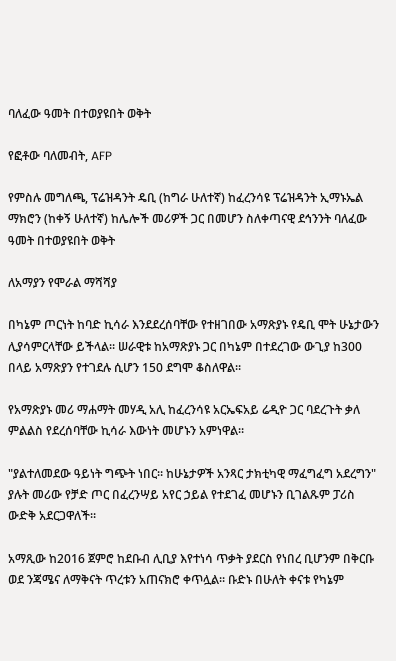ባለፈው ዓመት በተወያዩበት ወቅት

የፎቶው ባለመብት, AFP

የምስሉ መግለጫ, ፕሬዝዳንት ዴቢ (ከግራ ሁለተኛ) ከፈረንሳዩ ፕሬዝዳንት ኢማኑኤል ማክሮን (ከቀኝ ሁለተኛ) ከሌሎች መሪዎች ጋር በመሆን ስለቀጣናዊ ደኅንንት ባለፈው ዓመት በተወያዩበት ወቅት

ለአማያን የሞራል ማሻሻያ

በካኔም ጦርነት ከባድ ኪሳራ እንደደረሰባቸው የተዘገበው አማጽያኑ የዴቢ ሞት ሁኔታውን ሊያሳምርላቸው ይችላል። ሠራዊቱ ከአማጽያኑ ጋር በካኔም በተደረገው ውጊያ ከ300 በላይ አማጽያን የተገደሉ ሲሆን 150 ደግሞ ቆስለዋል።

የአማጽያኑ መሪ ማሐማት መሃዲ አሊ ከፈረንሳዩ አርኤፍአይ ሬዲዮ ጋር ባደረጉት ቃለ ምልልስ የደረሰባቸው ኪሳራ እውነት መሆኑን አምነዋል።

"ያልተለመደው ዓይነት ግጭት ነበር። ከሁኔታዎች አንጻር ታክቲካዊ ማፈግፈግ አደረግን" ያሉት መሪው የቻድ ጦር በፈረንሣይ አየር ኃይል የተደገፈ መሆኑን ቢገልጹም ፓሪስ ውድቅ አደርጋዋለች።

አማጺው ከ2016 ጀምሮ ከደቡብ ሊቢያ እየተነሳ ጥቃት ያደርስ የነበረ ቢሆንም በቅርቡ ወደ ንጃሜና ለማቅናት ጥረቱን አጠናክሮ ቀጥሏል። ቡድኑ በሁለት ቀናቱ የካኔም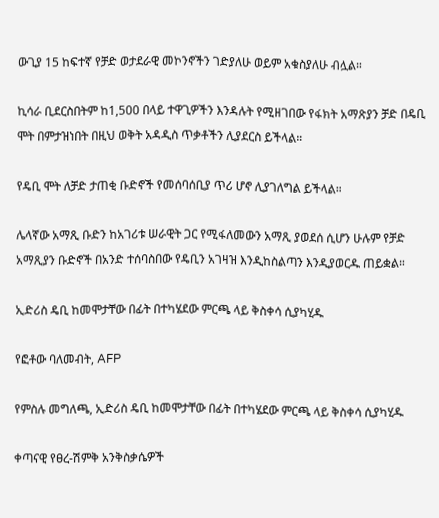ውጊያ 15 ከፍተኛ የቻድ ወታደራዊ መኮንኖችን ገድያለሁ ወይም አቁስያለሁ ብሏል።

ኪሳራ ቢደርስበትም ከ1,500 በላይ ተዋጊዎችን እንዳሉት የሚዘገበው የፋክት አማጽያን ቻድ በዴቢ ሞት በምታዝነበት በዚህ ወቅት አዳዲስ ጥቃቶችን ሊያደርስ ይችላል።

የዴቢ ሞት ለቻድ ታጠቂ ቡድኖች የመሰባሰቢያ ጥሪ ሆኖ ሊያገለግል ይችላል።

ሌላኛው አማጺ ቡድን ከአገሪቱ ሠራዊት ጋር የሚፋለመውን አማጺ ያወደሰ ሲሆን ሁሉም የቻድ አማጺያን ቡድኖች በአንድ ተሰባስበው የዴቢን አገዛዝ እንዲከስልጣን እንዲያወርዱ ጠይቋል።

ኢድሪስ ዴቢ ከመሞታቸው በፊት በተካሄደው ምርጫ ላይ ቅስቀሳ ሲያካሂዱ

የፎቶው ባለመብት, AFP

የምስሉ መግለጫ, ኢድሪስ ዴቢ ከመሞታቸው በፊት በተካሄደው ምርጫ ላይ ቅስቀሳ ሲያካሂዱ

ቀጣናዊ የፀረ-ሽምቅ አንቅስቃሴዎች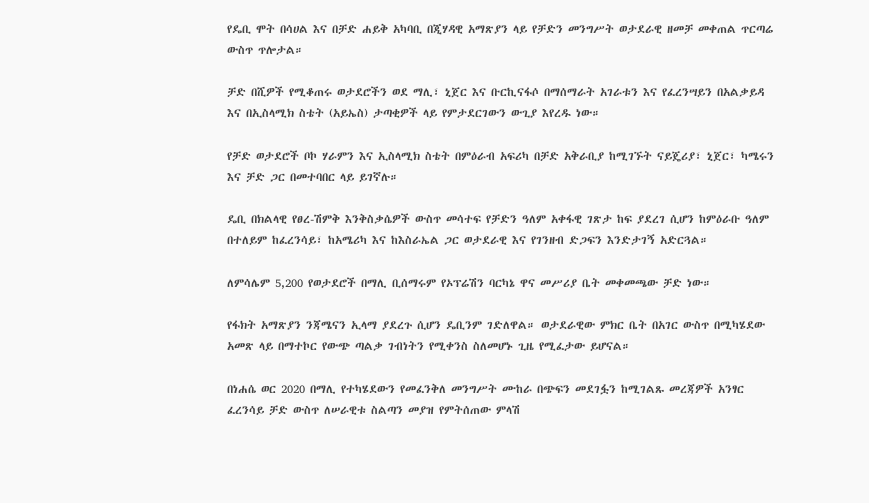የዴቢ ሞት በሳሀል እና በቻድ ሐይቅ አካባቢ በጂሃዳዊ አማጽያን ላይ የቻድን መንግሥት ወታደራዊ ዘመቻ መቀጠል ጥርጣሬ ውስጥ ጥሎታል።

ቻድ በሺዎች የሚቆጠሩ ወታደሮችን ወደ ማሊ፣ ኒጀር እና ቡርኪናፋሶ በማሰማራት አገራቱን እና የፈረንሣይን በአልቃይዳ እና በኢስላሚክ ስቴት (አይኤስ) ታጣቂዎች ላይ የምታደርገውን ውጊያ እየረዱ ነው።

የቻድ ወታደሮች ቦኮ ሃራምን እና ኢስላሚክ ስቴት በምዕራብ አፍሪካ በቻድ አቅራቢያ ከሚገኙት ናይጄሪያ፣ ኒጀር፣ ካሜሩን እና ቻድ ጋር በመተባበር ላይ ይገኛሉ።

ዴቢ በክልላዊ የፀረ-ሽምቅ እንቅስቃሴዎች ውስጥ መሳተፍ የቻድን ዓለም አቀፋዊ ገጽታ ከፍ ያደረገ ሲሆን ከምዕራቡ ዓለም በተለይም ከፈረንሳይ፣ ከአሜሪካ እና ከእስራኤል ጋር ወታደራዊ እና የገንዘብ ድጋፍን እንድታገኝ አድርጓል።

ለምሳሌም 5,200 የወታደሮች በማሊ ቢሰማሩም የኦፕሬሽን ባርካኔ ዋና መሥሪያ ቤት መቀመጫው ቻድ ነው።

የፋክት አማጽያን ንጃሜናን ኢላማ ያደረጉ ሲሆን ዴቢንም ገድለዋል። ወታደራዊው ምክር ቤት በአገር ውስጥ በሚካሄደው አመጽ ላይ በማተኮር የውጭ ጣልቃ ገብነትን የሚቀንስ ስለመሆኑ ጊዜ የሚፈታው ይሆናል።

በነሐሴ ወር 2020 በማሊ የተካሄደውን የመፈንቅለ መንግሥት ሙከራ በጭፍን መደገፏን ከሚገልጹ መረጃዎች አንፃር ፈረንሳይ ቻድ ውስጥ ለሠራዊቱ ስልጣን መያዝ የምትሰጠው ምላሽ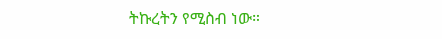ትኩረትን የሚስብ ነው።